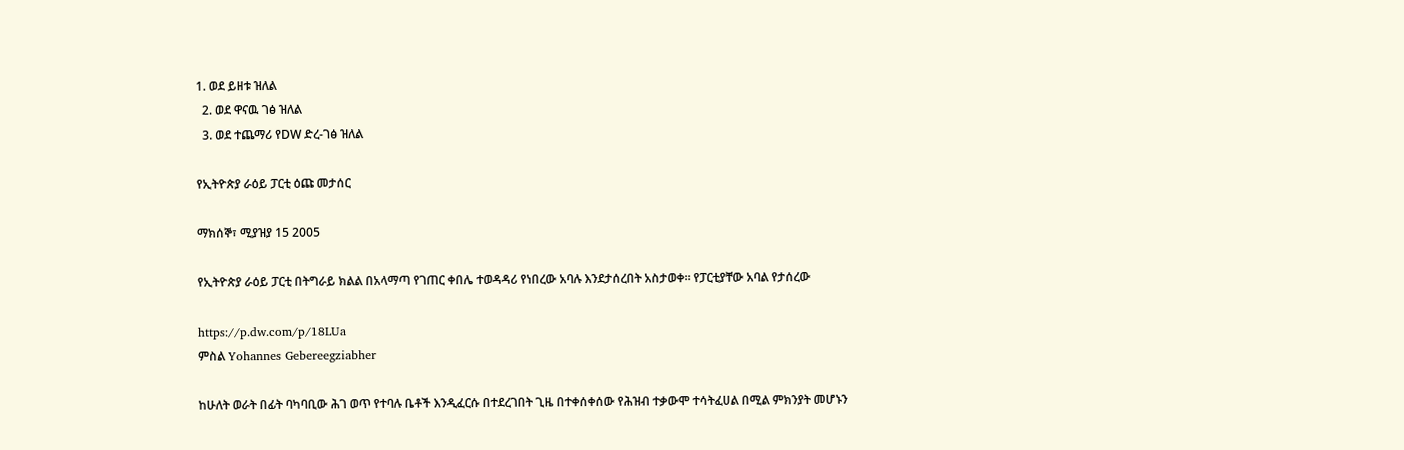1. ወደ ይዘቱ ዝለል
  2. ወደ ዋናዉ ገፅ ዝለል
  3. ወደ ተጨማሪ የDW ድረ-ገፅ ዝለል

የኢትዮጵያ ራዕይ ፓርቲ ዕጩ መታሰር

ማክሰኞ፣ ሚያዝያ 15 2005

የኢትዮጵያ ራዕይ ፓርቲ በትግራይ ክልል በአላማጣ የገጠር ቀበሌ ተወዳዳሪ የነበረው አባሉ እንደታሰረበት አስታወቀ። የፓርቲያቸው አባል የታሰረው

https://p.dw.com/p/18LUa
ምስል Yohannes Gebereegziabher

ከሁለት ወራት በፊት ባካባቢው ሕገ ወጥ የተባሉ ቤቶች እንዲፈርሱ በተደረገበት ጊዜ በተቀሰቀሰው የሕዝብ ተቃውሞ ተሳትፈሀል በሚል ምክንያት መሆኑን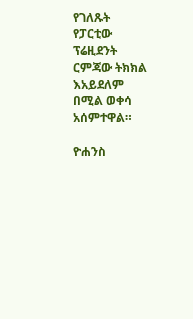የገለጹት የፓርቲው ፕሬዚደንት ርምጃው ትክክል እአይደለም በሚል ወቀሳ አሰምተዋል።

ዮሐንስ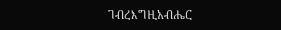ገብረእግዚአብሔር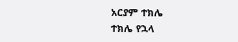አርያም ተክሌ
ተክሌ የኋላ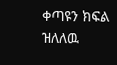ቀጣዩን ክፍል ዝለለዉ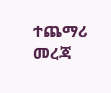ተጨማሪ መረጃ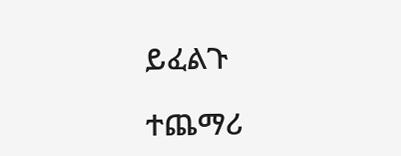ይፈልጉ

ተጨማሪ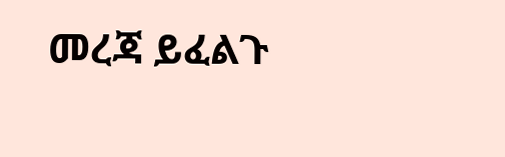መረጃ ይፈልጉ